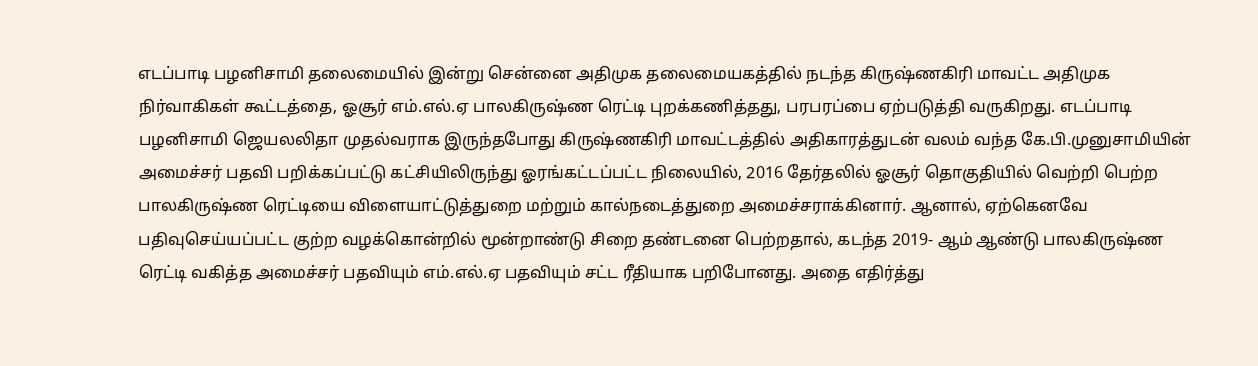எடப்பாடி பழனிசாமி தலைமையில் இன்று சென்னை அதிமுக தலைமையகத்தில் நடந்த கிருஷ்ணகிரி மாவட்ட அதிமுக நிர்வாகிகள் கூட்டத்தை, ஓசூர் எம்.எல்.ஏ பாலகிருஷ்ண ரெட்டி புறக்கணித்தது, பரபரப்பை ஏற்படுத்தி வருகிறது. எடப்பாடி பழனிசாமி ஜெயலலிதா முதல்வராக இருந்தபோது கிருஷ்ணகிரி மாவட்டத்தில் அதிகாரத்துடன் வலம் வந்த கே.பி.முனுசாமியின் அமைச்சர் பதவி பறிக்கப்பட்டு கட்சியிலிருந்து ஓரங்கட்டப்பட்ட நிலையில், 2016 தேர்தலில் ஓசூர் தொகுதியில் வெற்றி பெற்ற பாலகிருஷ்ண ரெட்டியை விளையாட்டுத்துறை மற்றும் கால்நடைத்துறை அமைச்சராக்கினார். ஆனால், ஏற்கெனவே பதிவுசெய்யப்பட்ட குற்ற வழக்கொன்றில் மூன்றாண்டு சிறை தண்டனை பெற்றதால், கடந்த 2019- ஆம் ஆண்டு பாலகிருஷ்ண ரெட்டி வகித்த அமைச்சர் பதவியும் எம்.எல்.ஏ பதவியும் சட்ட ரீதியாக பறிபோனது. அதை எதிர்த்து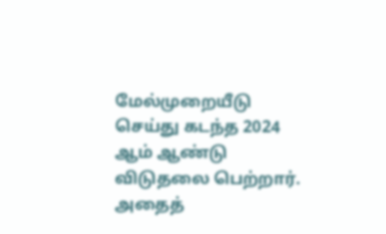மேல்முறையீடு செய்து கடந்த 2024 ஆம் ஆண்டு விடுதலை பெற்றார். அதைத்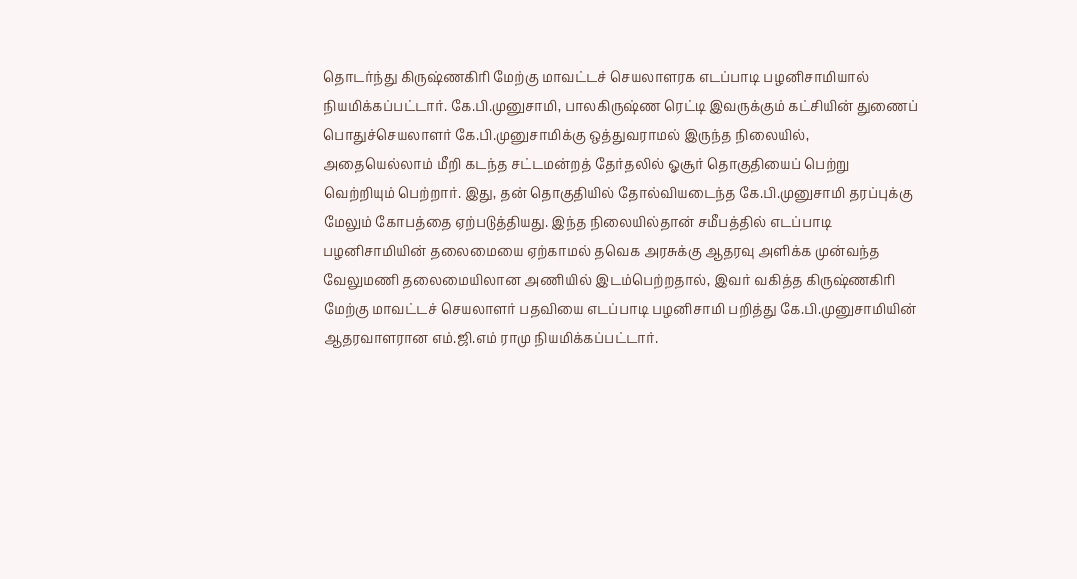தொடர்ந்து கிருஷ்ணகிரி மேற்கு மாவட்டச் செயலாளரக எடப்பாடி பழனிசாமியால் நியமிக்கப்பட்டார். கே.பி.முனுசாமி, பாலகிருஷ்ண ரெட்டி இவருக்கும் கட்சியின் துணைப் பொதுச்செயலாளர் கே.பி.முனுசாமிக்கு ஒத்துவராமல் இருந்த நிலையில், அதையெல்லாம் மீறி கடந்த சட்டமன்றத் தேர்தலில் ஓசூர் தொகுதியைப் பெற்று வெற்றியும் பெற்றார். இது, தன் தொகுதியில் தோல்வியடைந்த கே.பி.முனுசாமி தரப்புக்கு மேலும் கோபத்தை ஏற்படுத்தியது. இந்த நிலையில்தான் சமீபத்தில் எடப்பாடி பழனிசாமியின் தலைமையை ஏற்காமல் தவெக அரசுக்கு ஆதரவு அளிக்க முன்வந்த வேலுமணி தலைமையிலான அணியில் இடம்பெற்றதால், இவர் வகித்த கிருஷ்ணகிரி மேற்கு மாவட்டச் செயலாளர் பதவியை எடப்பாடி பழனிசாமி பறித்து கே.பி.முனுசாமியின் ஆதரவாளரான எம்.ஜி.எம் ராமு நியமிக்கப்பட்டார்.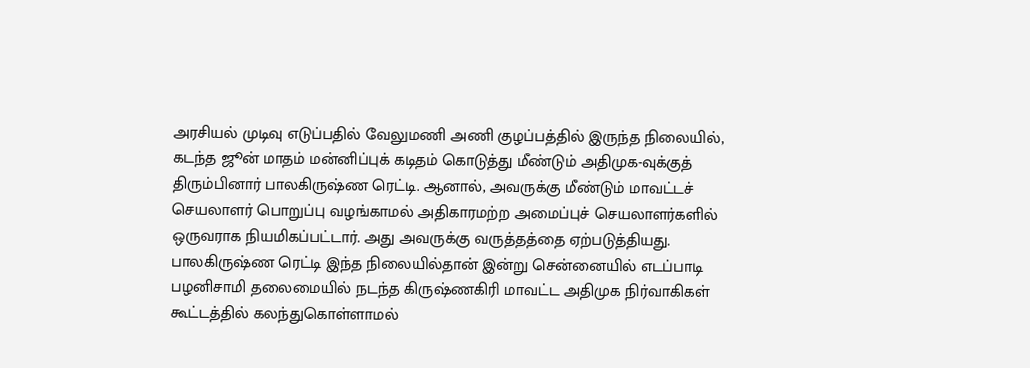அரசியல் முடிவு எடுப்பதில் வேலுமணி அணி குழப்பத்தில் இருந்த நிலையில், கடந்த ஜூன் மாதம் மன்னிப்புக் கடிதம் கொடுத்து மீண்டும் அதிமுக-வுக்குத் திரும்பினார் பாலகிருஷ்ண ரெட்டி. ஆனால், அவருக்கு மீண்டும் மாவட்டச் செயலாளர் பொறுப்பு வழங்காமல் அதிகாரமற்ற அமைப்புச் செயலாளர்களில் ஒருவராக நியமிகப்பட்டார். அது அவருக்கு வருத்தத்தை ஏற்படுத்தியது. பாலகிருஷ்ண ரெட்டி இந்த நிலையில்தான் இன்று சென்னையில் எடப்பாடி பழனிசாமி தலைமையில் நடந்த கிருஷ்ணகிரி மாவட்ட அதிமுக நிர்வாகிகள் கூட்டத்தில் கலந்துகொள்ளாமல்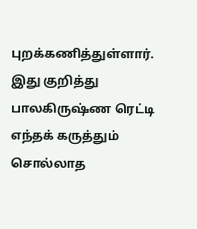புறக்கணித்துள்ளார். இது குறித்து பாலகிருஷ்ண ரெட்டி எந்தக் கருத்தும் சொல்லாத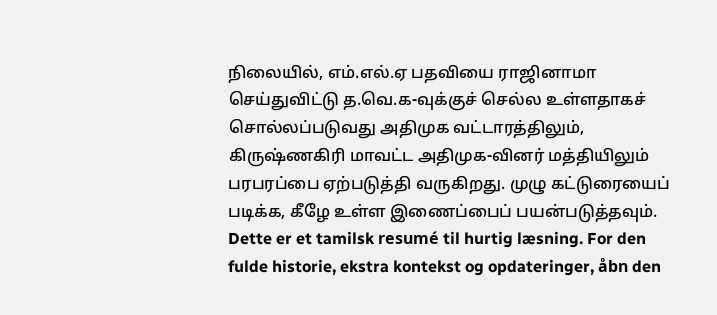நிலையில், எம்.எல்.ஏ பதவியை ராஜினாமா செய்துவிட்டு த.வெ.க-வுக்குச் செல்ல உள்ளதாகச் சொல்லப்படுவது அதிமுக வட்டாரத்திலும், கிருஷ்ணகிரி மாவட்ட அதிமுக-வினர் மத்தியிலும் பரபரப்பை ஏற்படுத்தி வருகிறது. முழு கட்டுரையைப் படிக்க, கீழே உள்ள இணைப்பைப் பயன்படுத்தவும்.
Dette er et tamilsk resumé til hurtig læsning. For den fulde historie, ekstra kontekst og opdateringer, åbn den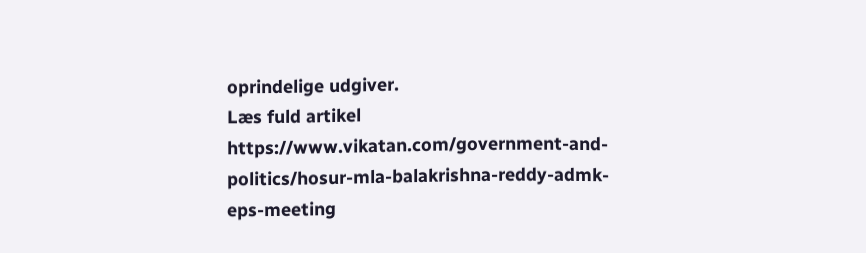oprindelige udgiver.
Læs fuld artikel
https://www.vikatan.com/government-and-politics/hosur-mla-balakrishna-reddy-admk-eps-meeting